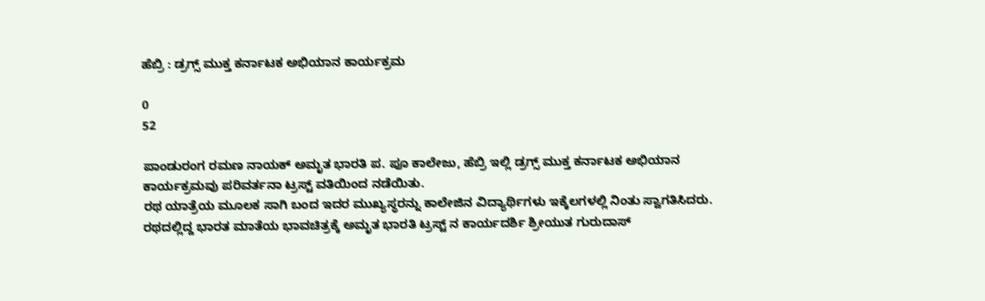ಹೆಬ್ರಿ : ಡ್ರಗ್ಸ್ ಮುಕ್ತ ಕರ್ನಾಟಕ ಅಭಿಯಾನ ಕಾರ್ಯಕ್ರಮ

0
52

ಪಾಂಡುರಂಗ ರಮಣ ನಾಯಕ್ ಅಮೃತ ಭಾರತಿ ಪ. ಪೂ ಕಾಲೇಜು, ಹೆಬ್ರಿ ಇಲ್ಲಿ ಡ್ರಗ್ಸ್ ಮುಕ್ತ ಕರ್ನಾಟಕ ಅಭಿಯಾನ ಕಾರ್ಯಕ್ರಮವು ಪರಿವರ್ತನಾ ಟ್ರಸ್ಟ್ ವತಿಯಿಂದ ನಡೆಯಿತು.
ರಥ ಯಾತ್ರೆಯ ಮೂಲಕ ಸಾಗಿ ಬಂದ ಇದರ ಮುಖ್ಯಸ್ಥರನ್ನು ಕಾಲೇಜಿನ ವಿದ್ಯಾರ್ಥಿಗಳು ಇಕ್ಕೆಲಗಳಲ್ಲಿ ನಿಂತು ಸ್ವಾಗತಿಸಿದರು. ರಥದಲ್ಲಿದ್ದ ಭಾರತ ಮಾತೆಯ ಭಾವಚಿತ್ರಕ್ಕೆ ಅಮೃತ ಭಾರತಿ ಟ್ರಸ್ಟ್ ನ ಕಾರ್ಯದರ್ಶಿ ಶ್ರೀಯುತ ಗುರುದಾಸ್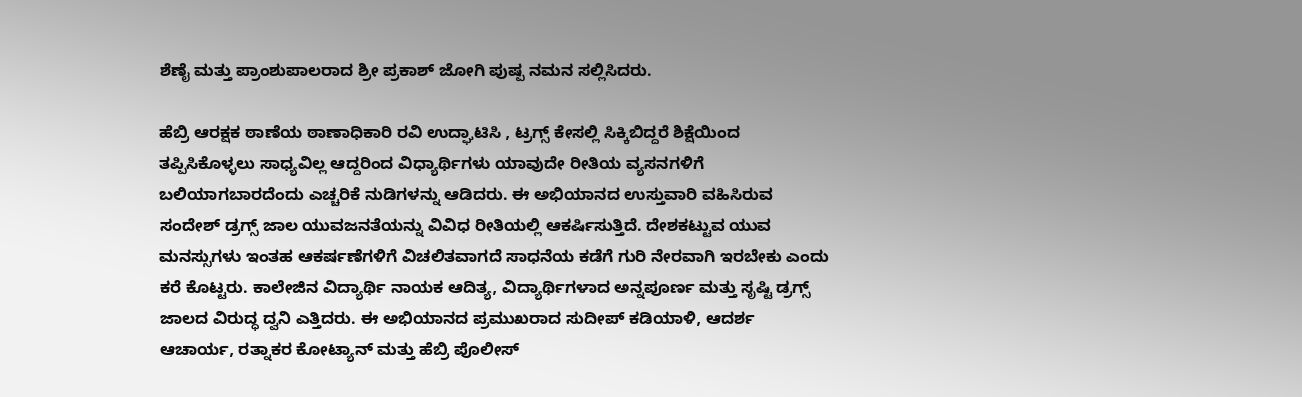ಶೆಣೈ ಮತ್ತು ಪ್ರಾಂಶುಪಾಲರಾದ ಶ್ರೀ ಪ್ರಕಾಶ್ ಜೋಗಿ ಪುಷ್ಪ ನಮನ ಸಲ್ಲಿಸಿದರು.

ಹೆಬ್ರಿ ಆರಕ್ಷಕ ಠಾಣೆಯ ಠಾಣಾಧಿಕಾರಿ ರವಿ ಉದ್ಘಾಟಿಸಿ , ಟ್ರಗ್ಸ್ ಕೇಸಲ್ಲಿ ಸಿಕ್ಕಿಬಿದ್ದರೆ ಶಿಕ್ಷೆಯಿಂದ ತಪ್ಪಿಸಿಕೊಳ್ಳಲು ಸಾಧ್ಯವಿಲ್ಲ ಆದ್ದರಿಂದ ವಿಧ್ಯಾರ್ಥಿಗಳು ಯಾವುದೇ ರೀತಿಯ ವ್ಯಸನಗಳಿಗೆ ಬಲಿಯಾಗಬಾರದೆಂದು ಎಚ್ಚರಿಕೆ ನುಡಿಗಳನ್ನು ಆಡಿದರು. ಈ ಅಭಿಯಾನದ ಉಸ್ತುವಾರಿ ವಹಿಸಿರುವ ಸಂದೇಶ್ ಡ್ರಗ್ಸ್ ಜಾಲ ಯುವಜನತೆಯನ್ನು ವಿವಿಧ ರೀತಿಯಲ್ಲಿ ಆಕರ್ಷಿಸುತ್ತಿದೆ. ದೇಶಕಟ್ಟುವ ಯುವ ಮನಸ್ಸುಗಳು ಇಂತಹ ಆಕರ್ಷಣೆಗಳಿಗೆ ವಿಚಲಿತವಾಗದೆ ಸಾಧನೆಯ ಕಡೆಗೆ ಗುರಿ ನೇರವಾಗಿ ಇರಬೇಕು ಎಂದು ಕರೆ ಕೊಟ್ಟರು. ಕಾಲೇಜಿನ ವಿದ್ಯಾರ್ಥಿ ನಾಯಕ ಆದಿತ್ಯ, ವಿದ್ಯಾರ್ಥಿಗಳಾದ ಅನ್ನಪೂರ್ಣ ಮತ್ತು ಸೃಷ್ಟಿ ಡ್ರಗ್ಸ್ ಜಾಲದ ವಿರುದ್ಧ ದ್ವನಿ ಎತ್ತಿದರು. ಈ ಅಭಿಯಾನದ ಪ್ರಮುಖರಾದ ಸುದೀಪ್ ಕಡಿಯಾಳಿ, ಆದರ್ಶ ಆಚಾರ್ಯ, ರತ್ನಾಕರ ಕೋಟ್ಯಾನ್ ಮತ್ತು ಹೆಬ್ರಿ ಪೊಲೀಸ್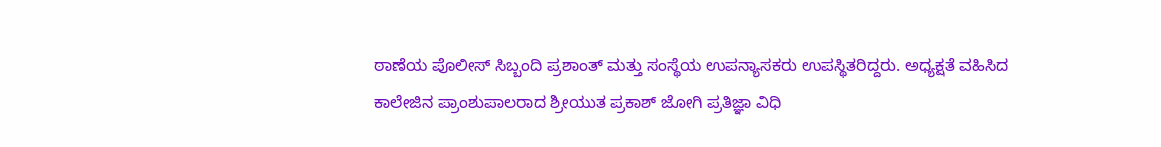ಠಾಣೆಯ ಪೊಲೀಸ್ ಸಿಬ್ಬಂದಿ ಪ್ರಶಾಂತ್ ಮತ್ತು ಸಂಸ್ಥೆಯ ಉಪನ್ಯಾಸಕರು ಉಪಸ್ಥಿತರಿದ್ದರು. ಅಧ್ಯಕ್ಷತೆ ವಹಿಸಿದ ಕಾಲೇಜಿನ ಪ್ರಾಂಶುಪಾಲರಾದ ಶ್ರೀಯುತ ಪ್ರಕಾಶ್ ಜೋಗಿ ಪ್ರತಿಜ್ಞಾ ವಿಧಿ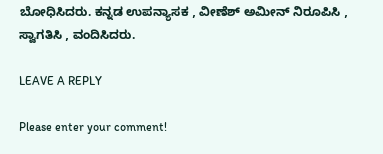ಬೋಧಿಸಿದರು. ಕನ್ನಡ ಉಪನ್ಯಾಸಕ , ವೀಣೆಶ್ ಅಮೀನ್ ನಿರೂಪಿಸಿ , ಸ್ವಾಗತಿಸಿ , ವಂದಿಸಿದರು.

LEAVE A REPLY

Please enter your comment!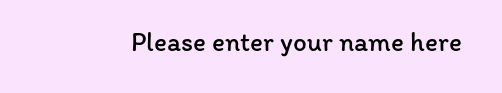Please enter your name here